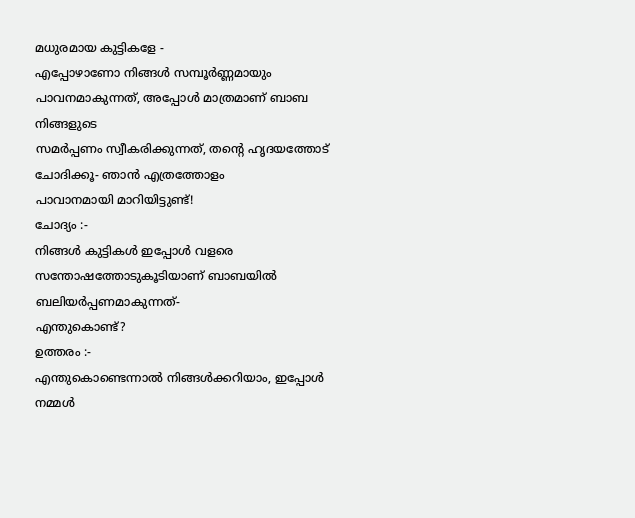മധുരമായ കുട്ടികളേ -
എപ്പോഴാണോ നിങ്ങൾ സമ്പൂർണ്ണമായും പാവനമാകുന്നത്, അപ്പോൾ മാത്രമാണ് ബാബ നിങ്ങളുടെ
സമർപ്പണം സ്വീകരിക്കുന്നത്, തന്റെ ഹൃദയത്തോട് ചോദിക്കൂ- ഞാൻ എത്രത്തോളം
പാവാനമായി മാറിയിട്ടുണ്ട്!
ചോദ്യം :-
നിങ്ങൾ കുട്ടികൾ ഇപ്പോൾ വളരെ സന്തോഷത്തോടുകൂടിയാണ് ബാബയിൽ ബലിയർപ്പണമാകുന്നത്-
എന്തുകൊണ്ട്?
ഉത്തരം :-
എന്തുകൊണ്ടെന്നാൽ നിങ്ങൾക്കറിയാം, ഇപ്പോൾ നമ്മൾ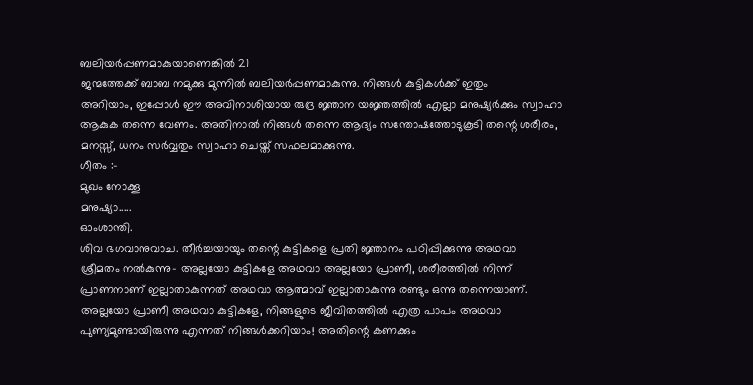ബലിയർപ്പണമാകുയാണെങ്കിൽ 21
ജന്മത്തേക്ക് ബാബ നമുക്കു മുന്നിൽ ബലിയർപ്പണമാകുന്നു. നിങ്ങൾ കുട്ടികൾക്ക് ഇതും
അറിയാം, ഇപ്പോൾ ഈ അവിനാശിയായ രുദ്ര ജ്ഞാന യജ്ഞത്തിൽ എല്ലാ മനുഷ്യർക്കും സ്വാഹാ
ആകുക തന്നെ വേണം. അതിനാൽ നിങ്ങൾ തന്നെ ആദ്യം സന്തോഷത്തോടുകൂടി തന്റെ ശരീരം,
മനസ്സ്, ധനം സർവ്വതും സ്വാഹാ ചെയ്ത് സഫലമാക്കുന്നു.
ഗീതം :-
മുഖം നോക്കൂ
മനുഷ്യാ.....
ഓംശാന്തി.
ശിവ ഭഗവാനുവാച. തീർച്ചയായും തന്റെ കുട്ടികളെ പ്രതി ജ്ഞാനം പഠിപ്പിക്കുന്നു അഥവാ
ശ്രീമതം നൽകുന്നു- അല്ലയോ കുട്ടികളേ അഥവാ അല്ലയോ പ്രാണീ, ശരീരത്തിൽ നിന്ന്
പ്രാണനാണ് ഇല്ലാതാകുന്നത് അഥവാ ആത്മാവ് ഇല്ലാതാകുന്നു രണ്ടും ഒന്നു തന്നെയാണ്.
അല്ലയോ പ്രാണീ അഥവാ കുട്ടികളേ, നിങ്ങളുടെ ജീവിതത്തിൽ എത്ര പാപം അഥവാ
പുണ്യമുണ്ടായിരുന്നു എന്നത് നിങ്ങൾക്കറിയാം! അതിന്റെ കണക്കും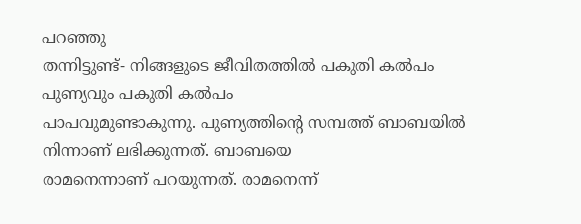പറഞ്ഞു
തന്നിട്ടുണ്ട്- നിങ്ങളുടെ ജീവിതത്തിൽ പകുതി കൽപം പുണ്യവും പകുതി കൽപം
പാപവുമുണ്ടാകുന്നു. പുണ്യത്തിന്റെ സമ്പത്ത് ബാബയിൽ നിന്നാണ് ലഭിക്കുന്നത്. ബാബയെ
രാമനെന്നാണ് പറയുന്നത്. രാമനെന്ന്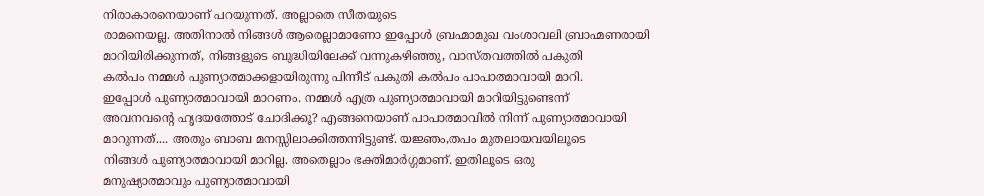നിരാകാരനെയാണ് പറയുന്നത്. അല്ലാതെ സീതയുടെ
രാമനെയല്ല. അതിനാൽ നിങ്ങൾ ആരെല്ലാമാണോ ഇപ്പോൾ ബ്രഹ്മാമുഖ വംശാവലി ബ്രാഹ്മണരായി
മാറിയിരിക്കുന്നത്, നിങ്ങളുടെ ബുദ്ധിയിലേക്ക് വന്നുകഴിഞ്ഞു, വാസ്തവത്തിൽ പകുതി
കൽപം നമ്മൾ പുണ്യാത്മാക്കളായിരുന്നു പിന്നീട് പകുതി കൽപം പാപാത്മാവായി മാറി.
ഇപ്പോൾ പുണ്യാത്മാവായി മാറണം. നമ്മൾ എത്ര പുണ്യാത്മാവായി മാറിയിട്ടുണ്ടെന്ന്
അവനവന്റെ ഹൃദയത്തോട് ചോദിക്കൂ? എങ്ങനെയാണ് പാപാത്മാവിൽ നിന്ന് പുണ്യാത്മാവായി
മാറുന്നത്.... അതും ബാബ മനസ്സിലാക്കിത്തന്നിട്ടുണ്ട്. യജ്ഞം,തപം മുതലായവയിലൂടെ
നിങ്ങൾ പുണ്യാത്മാവായി മാറില്ല. അതെല്ലാം ഭക്തിമാർഗ്ഗമാണ്. ഇതിലൂടെ ഒരു
മനുഷ്യാത്മാവും പുണ്യാത്മാവായി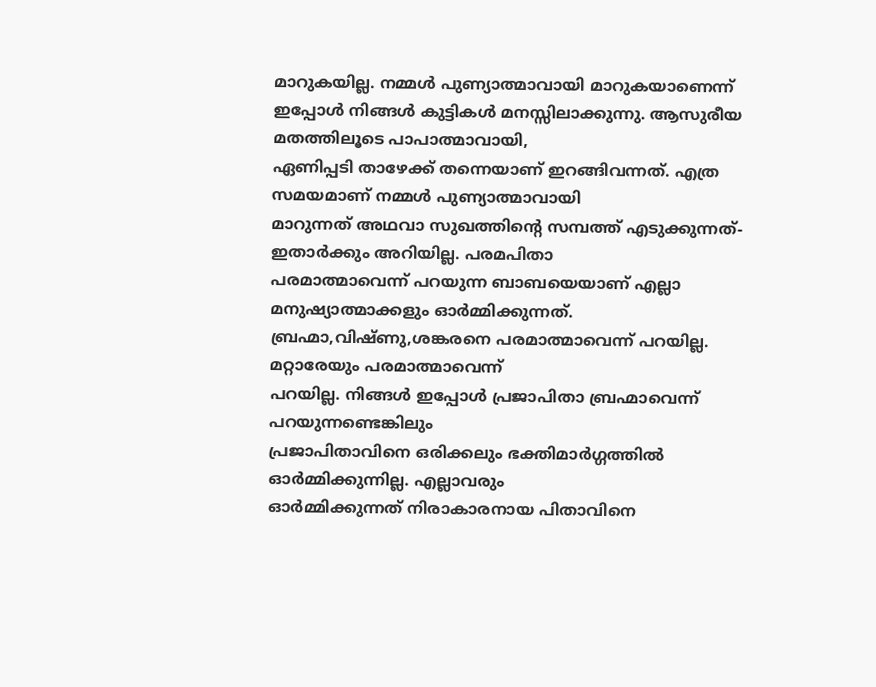മാറുകയില്ല. നമ്മൾ പുണ്യാത്മാവായി മാറുകയാണെന്ന്
ഇപ്പോൾ നിങ്ങൾ കുട്ടികൾ മനസ്സിലാക്കുന്നു. ആസുരീയ മതത്തിലൂടെ പാപാത്മാവായി,
ഏണിപ്പടി താഴേക്ക് തന്നെയാണ് ഇറങ്ങിവന്നത്. എത്ര സമയമാണ് നമ്മൾ പുണ്യാത്മാവായി
മാറുന്നത് അഥവാ സുഖത്തിന്റെ സമ്പത്ത് എടുക്കുന്നത്-ഇതാർക്കും അറിയില്ല. പരമപിതാ
പരമാത്മാവെന്ന് പറയുന്ന ബാബയെയാണ് എല്ലാ മനുഷ്യാത്മാക്കളും ഓർമ്മിക്കുന്നത്.
ബ്രഹ്മാ,വിഷ്ണു,ശങ്കരനെ പരമാത്മാവെന്ന് പറയില്ല. മറ്റാരേയും പരമാത്മാവെന്ന്
പറയില്ല. നിങ്ങൾ ഇപ്പോൾ പ്രജാപിതാ ബ്രഹ്മാവെന്ന് പറയുന്നണ്ടെങ്കിലും
പ്രജാപിതാവിനെ ഒരിക്കലും ഭക്തിമാർഗ്ഗത്തിൽ ഓർമ്മിക്കുന്നില്ല. എല്ലാവരും
ഓർമ്മിക്കുന്നത് നിരാകാരനായ പിതാവിനെ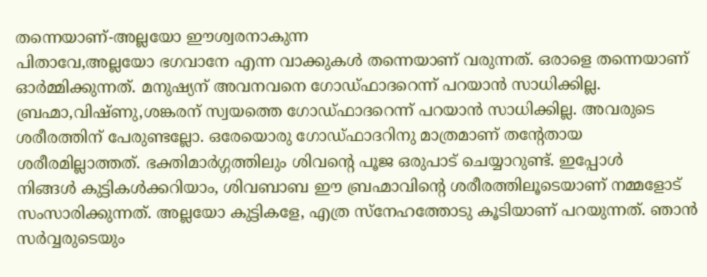തന്നെയാണ്-അല്ലയോ ഈശ്വരനാകുന്ന
പിതാവേ,അല്ലയോ ഭഗവാനേ എന്ന വാക്കുകൾ തന്നെയാണ് വരുന്നത്. ഒരാളെ തന്നെയാണ്
ഓർമ്മിക്കുന്നത്. മനുഷ്യന് അവനവനെ ഗോഡ്ഫാദറെന്ന് പറയാൻ സാധിക്കില്ല.
ബ്രഹ്മാ,വിഷ്ണു,ശങ്കരന് സ്വയത്തെ ഗോഡ്ഫാദറെന്ന് പറയാൻ സാധിക്കില്ല. അവരുടെ
ശരീരത്തിന് പേരുണ്ടല്ലോ. ഒരേയൊരു ഗോഡ്ഫാദറിനു മാത്രമാണ് തന്റേതായ
ശരീരമില്ലാത്തത്. ഭക്തിമാർഗ്ഗത്തിലും ശിവന്റെ പൂജ ഒരുപാട് ചെയ്യാറുണ്ട്. ഇപ്പോൾ
നിങ്ങൾ കുട്ടികൾക്കറിയാം, ശിവബാബ ഈ ബ്രഹ്മാവിന്റെ ശരീരത്തിലൂടെയാണ് നമ്മളോട്
സംസാരിക്കുന്നത്. അല്ലയോ കുട്ടികളേ, എത്ര സ്നേഹത്തോടു കൂടിയാണ് പറയുന്നത്. ഞാൻ
സർവ്വരുടെയും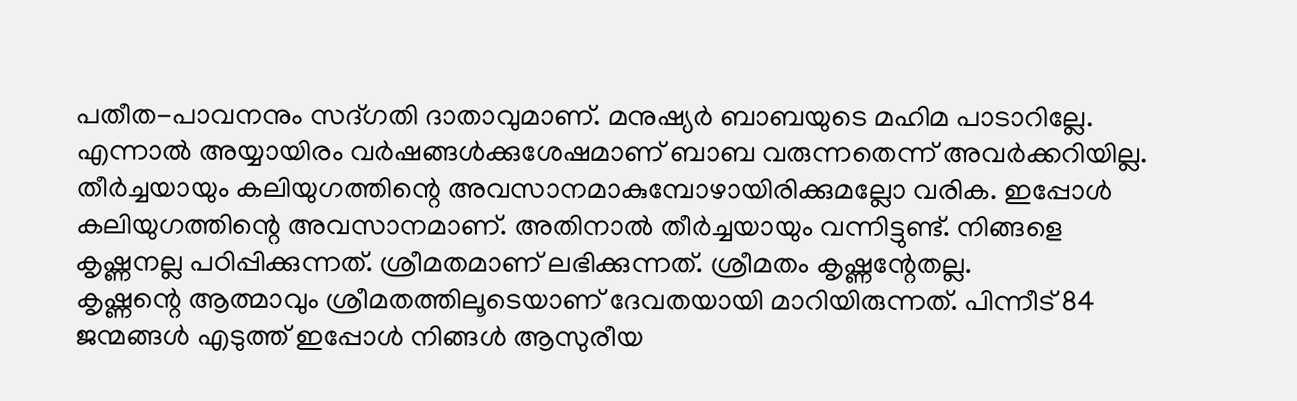പതീത-പാവനനും സദ്ഗതി ദാതാവുമാണ്. മനുഷ്യർ ബാബയുടെ മഹിമ പാടാറില്ലേ.
എന്നാൽ അയ്യായിരം വർഷങ്ങൾക്കുശേഷമാണ് ബാബ വരുന്നതെന്ന് അവർക്കറിയില്ല.
തീർച്ചയായും കലിയുഗത്തിന്റെ അവസാനമാകുമ്പോഴായിരിക്കുമല്ലോ വരിക. ഇപ്പോൾ
കലിയുഗത്തിന്റെ അവസാനമാണ്. അതിനാൽ തീർച്ചയായും വന്നിട്ടുണ്ട്. നിങ്ങളെ
കൃഷ്ണനല്ല പഠിപ്പിക്കുന്നത്. ശ്രീമതമാണ് ലഭിക്കുന്നത്. ശ്രീമതം കൃഷ്ണന്റേതല്ല.
കൃഷ്ണന്റെ ആത്മാവും ശ്രീമതത്തിലൂടെയാണ് ദേവതയായി മാറിയിരുന്നത്. പിന്നീട് 84
ജന്മങ്ങൾ എടുത്ത് ഇപ്പോൾ നിങ്ങൾ ആസുരീയ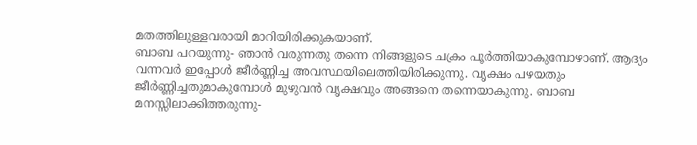മതത്തിലുള്ളവരായി മാറിയിരിക്കുകയാണ്.
ബാബ പറയുന്നു- ഞാൻ വരുന്നതു തന്നെ നിങ്ങളുടെ ചക്രം പൂർത്തിയാകുമ്പോഴാണ്. ആദ്യം
വന്നവർ ഇപ്പോൾ ജീർണ്ണിച്ച അവസ്ഥയിലെത്തിയിരിക്കുന്നു. വൃക്ഷം പഴയതും
ജീർണ്ണിച്ചതുമാകുമ്പോൾ മുഴുവൻ വൃക്ഷവും അങ്ങനെ തന്നെയാകുന്നു. ബാബ
മനസ്സിലാക്കിത്തരുന്നു-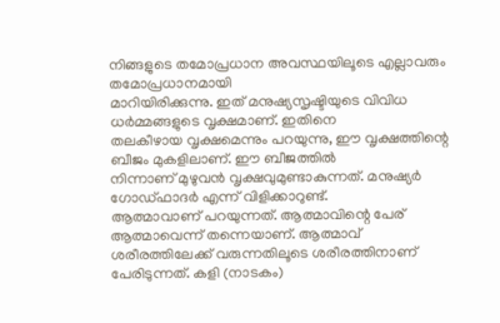നിങ്ങളുടെ തമോപ്രധാന അവസ്ഥയിലൂടെ എല്ലാവരും തമോപ്രധാനമായി
മാറിയിരിക്കുന്നു. ഇത് മനുഷ്യസൃഷ്ടിയുടെ വിവിധ ധർമ്മങ്ങളുടെ വൃക്ഷമാണ്. ഇതിനെ
തലകീഴായ വൃക്ഷമെന്നും പറയുന്നു, ഈ വൃക്ഷത്തിന്റെ ബീജം മുകളിലാണ്. ഈ ബീജത്തിൽ
നിന്നാണ് മുഴുവൻ വൃക്ഷവുമുണ്ടാകുന്നത്. മനുഷ്യർ ഗോഡ്ഫാദർ എന്ന് വിളിക്കാറുണ്ട്.
ആത്മാവാണ് പറയുന്നത്. ആത്മാവിന്റെ പേര് ആത്മാവെന്ന് തന്നെയാണ്. ആത്മാവ്
ശരീരത്തിലേക്ക് വരുന്നതിലൂടെ ശരീരത്തിനാണ് പേരിടുന്നത്. കളി (നാടകം)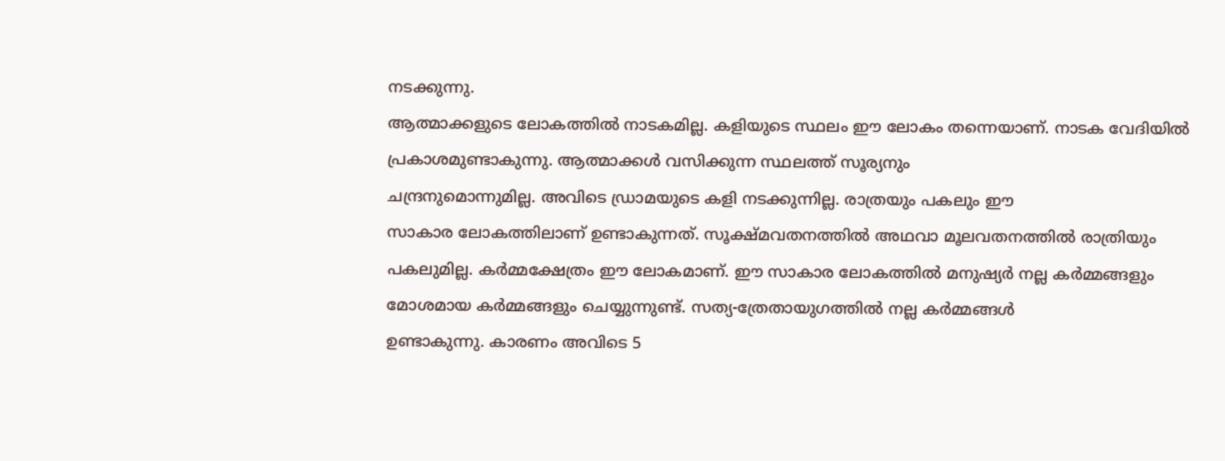നടക്കുന്നു.
ആത്മാക്കളുടെ ലോകത്തിൽ നാടകമില്ല. കളിയുടെ സ്ഥലം ഈ ലോകം തന്നെയാണ്. നാടക വേദിയിൽ
പ്രകാശമുണ്ടാകുന്നു. ആത്മാക്കൾ വസിക്കുന്ന സ്ഥലത്ത് സൂര്യനും
ചന്ദ്രനുമൊന്നുമില്ല. അവിടെ ഡ്രാമയുടെ കളി നടക്കുന്നില്ല. രാത്രയും പകലും ഈ
സാകാര ലോകത്തിലാണ് ഉണ്ടാകുന്നത്. സൂക്ഷ്മവതനത്തിൽ അഥവാ മൂലവതനത്തിൽ രാത്രിയും
പകലുമില്ല. കർമ്മക്ഷേത്രം ഈ ലോകമാണ്. ഈ സാകാര ലോകത്തിൽ മനുഷ്യർ നല്ല കർമ്മങ്ങളും
മോശമായ കർമ്മങ്ങളും ചെയ്യുന്നുണ്ട്. സത്യ-ത്രേതായുഗത്തിൽ നല്ല കർമ്മങ്ങൾ
ഉണ്ടാകുന്നു. കാരണം അവിടെ 5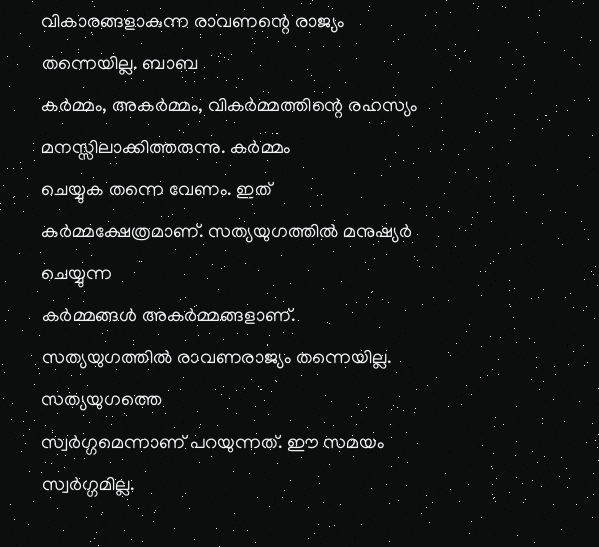വികാരങ്ങളാകുന്ന രാവണന്റെ രാജ്യം തന്നെയില്ല. ബാബ
കർമ്മം, അകർമ്മം, വികർമ്മത്തിന്റെ രഹസ്യം മനസ്സിലാക്കിത്തരുന്നു. കർമ്മം
ചെയ്യുക തന്നെ വേണം. ഇത് കർമ്മക്ഷേത്രമാണ്. സത്യയുഗത്തിൽ മനുഷ്യർ ചെയ്യുന്ന
കർമ്മങ്ങൾ അകർമ്മങ്ങളാണ്. സത്യയുഗത്തിൽ രാവണരാജ്യം തന്നെയില്ല. സത്യയുഗത്തെ
സ്വർഗ്ഗമെന്നാണ് പറയുന്നത്. ഈ സമയം സ്വർഗ്ഗമില്ല.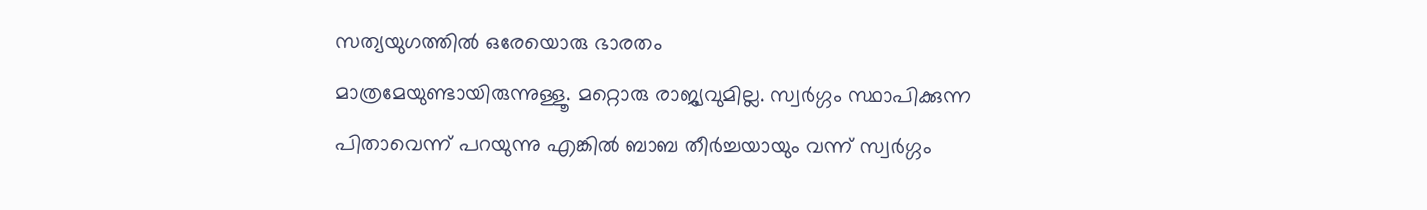സത്യയുഗത്തിൽ ഒരേയൊരു ഭാരതം
മാത്രമേയുണ്ടായിരുന്നുള്ളൂ. മറ്റൊരു രാജ്യവുമില്ല. സ്വർഗ്ഗം സ്ഥാപിക്കുന്ന
പിതാവെന്ന് പറയുന്നു എങ്കിൽ ബാബ തീർച്ചയായും വന്ന് സ്വർഗ്ഗം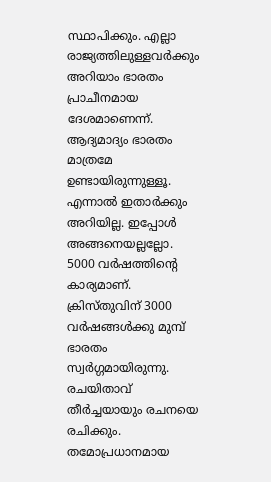സ്ഥാപിക്കും. എല്ലാ
രാജ്യത്തിലുള്ളവർക്കും അറിയാം ഭാരതം പ്രാചീനമായ ദേശമാണെന്ന്. ആദ്യമാദ്യം ഭാരതം
മാത്രമേ ഉണ്ടായിരുന്നുള്ളൂ. എന്നാൽ ഇതാർക്കും അറിയില്ല. ഇപ്പോൾ അങ്ങനെയല്ലല്ലോ.
5000 വർഷത്തിന്റെ കാര്യമാണ്. ക്രിസ്തുവിന് 3000 വർഷങ്ങൾക്കു മുമ്പ് ഭാരതം
സ്വർഗ്ഗമായിരുന്നു. രചയിതാവ് തീർച്ചയായും രചനയെ രചിക്കും. തമോപ്രധാനമായ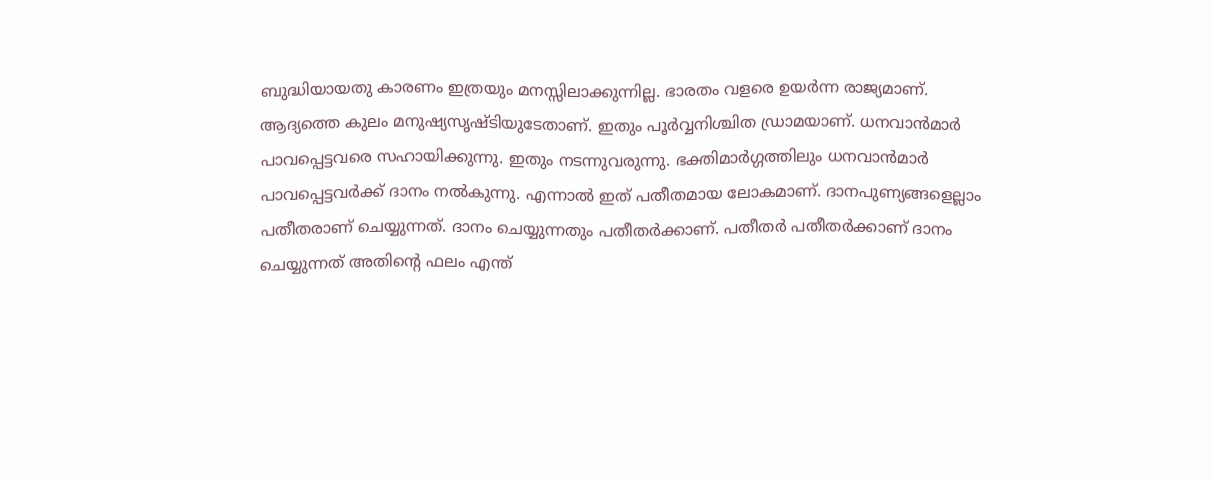ബുദ്ധിയായതു കാരണം ഇത്രയും മനസ്സിലാക്കുന്നില്ല. ഭാരതം വളരെ ഉയർന്ന രാജ്യമാണ്.
ആദ്യത്തെ കുലം മനുഷ്യസൃഷ്ടിയുടേതാണ്. ഇതും പൂർവ്വനിശ്ചിത ഡ്രാമയാണ്. ധനവാൻമാർ
പാവപ്പെട്ടവരെ സഹായിക്കുന്നു. ഇതും നടന്നുവരുന്നു. ഭക്തിമാർഗ്ഗത്തിലും ധനവാൻമാർ
പാവപ്പെട്ടവർക്ക് ദാനം നൽകുന്നു. എന്നാൽ ഇത് പതീതമായ ലോകമാണ്. ദാനപുണ്യങ്ങളെല്ലാം
പതീതരാണ് ചെയ്യുന്നത്. ദാനം ചെയ്യുന്നതും പതീതർക്കാണ്. പതീതർ പതീതർക്കാണ് ദാനം
ചെയ്യുന്നത് അതിന്റെ ഫലം എന്ത്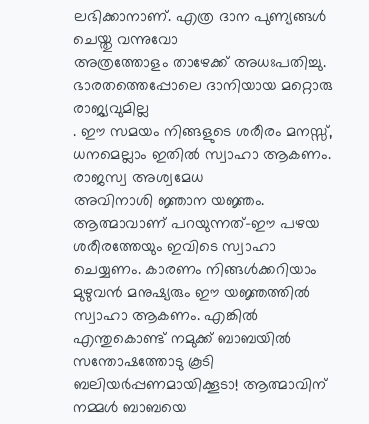ലഭിക്കാനാണ്. എത്ര ദാന പുണ്യങ്ങൾ ചെയ്തു വന്നുവോ
അത്രത്തോളം താഴേക്ക് അധഃപതിച്ചു. ഭാരതത്തെപ്പോലെ ദാനിയായ മറ്റൊരു രാജ്യവുമില്ല
. ഈ സമയം നിങ്ങളുടെ ശരീരം മനസ്സ്, ധനമെല്ലാം ഇതിൽ സ്വാഹാ ആകണം. രാജസ്വ അശ്വമേധ
അവിനാശി ജ്ഞാന യജ്ഞം. ആത്മാവാണ് പറയുന്നത്-ഈ പഴയ ശരീരത്തേയും ഇവിടെ സ്വാഹാ
ചെയ്യണം. കാരണം നിങ്ങൾക്കറിയാം മുഴുവൻ മനുഷ്യരും ഈ യജ്ഞത്തിൽ സ്വാഹാ ആകണം. എങ്കിൽ
എന്തുകൊണ്ട് നമുക്ക് ബാബയിൽ സന്തോഷത്തോടു കൂടി ബലിയർപ്പണമായിക്കൂടാ! ആത്മാവിന്
നമ്മൾ ബാബയെ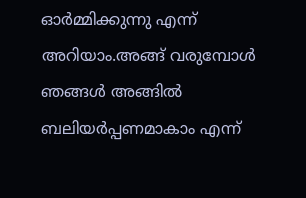ഓർമ്മിക്കുന്നു എന്ന് അറിയാം.അങ്ങ് വരുമ്പോൾ ഞങ്ങൾ അങ്ങിൽ
ബലിയർപ്പണമാകാം എന്ന്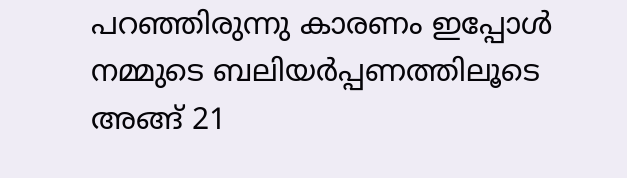പറഞ്ഞിരുന്നു കാരണം ഇപ്പോൾ നമ്മുടെ ബലിയർപ്പണത്തിലൂടെ
അങ്ങ് 21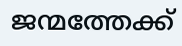ജന്മത്തേക്ക്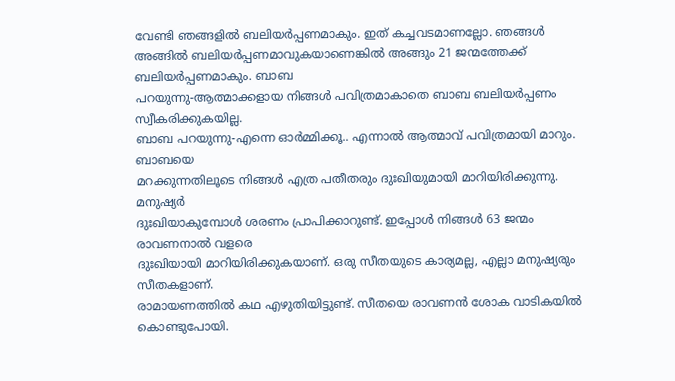വേണ്ടി ഞങ്ങളിൽ ബലിയർപ്പണമാകും. ഇത് കച്ചവടമാണല്ലോ. ഞങ്ങൾ
അങ്ങിൽ ബലിയർപ്പണമാവുകയാണെങ്കിൽ അങ്ങും 21 ജന്മത്തേക്ക് ബലിയർപ്പണമാകും. ബാബ
പറയുന്നു-ആത്മാക്കളായ നിങ്ങൾ പവിത്രമാകാതെ ബാബ ബലിയർപ്പണം സ്വീകരിക്കുകയില്ല.
ബാബ പറയുന്നു-എന്നെ ഓർമ്മിക്കൂ.. എന്നാൽ ആത്മാവ് പവിത്രമായി മാറും. ബാബയെ
മറക്കുന്നതിലൂടെ നിങ്ങൾ എത്ര പതീതരും ദുഃഖിയുമായി മാറിയിരിക്കുന്നു. മനുഷ്യർ
ദുഃഖിയാകുമ്പോൾ ശരണം പ്രാപിക്കാറുണ്ട്. ഇപ്പോൾ നിങ്ങൾ 63 ജന്മം രാവണനാൽ വളരെ
ദുഃഖിയായി മാറിയിരിക്കുകയാണ്. ഒരു സീതയുടെ കാര്യമല്ല, എല്ലാ മനുഷ്യരും സീതകളാണ്.
രാമായണത്തിൽ കഥ എഴുതിയിട്ടുണ്ട്. സീതയെ രാവണൻ ശോക വാടികയിൽ കൊണ്ടുപോയി.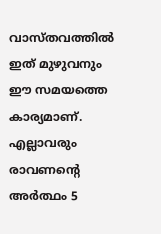വാസ്തവത്തിൽ ഇത് മുഴുവനും ഈ സമയത്തെ കാര്യമാണ്. എല്ലാവരും രാവണന്റെ അർത്ഥം 5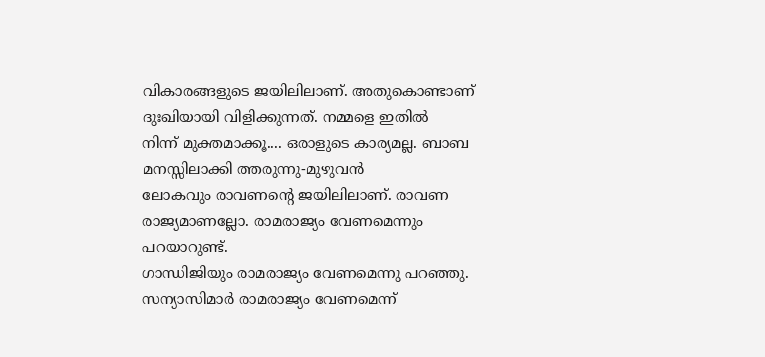വികാരങ്ങളുടെ ജയിലിലാണ്. അതുകൊണ്ടാണ് ദുഃഖിയായി വിളിക്കുന്നത്. നമ്മളെ ഇതിൽ
നിന്ന് മുക്തമാക്കൂ.... ഒരാളുടെ കാര്യമല്ല. ബാബ മനസ്സിലാക്കി ത്തരുന്നു-മുഴുവൻ
ലോകവും രാവണന്റെ ജയിലിലാണ്. രാവണ രാജ്യമാണല്ലോ. രാമരാജ്യം വേണമെന്നും പറയാറുണ്ട്.
ഗാന്ധിജിയും രാമരാജ്യം വേണമെന്നു പറഞ്ഞു. സന്യാസിമാർ രാമരാജ്യം വേണമെന്ന്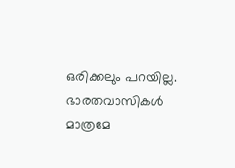ഒരിക്കലും പറയില്ല. ഭാരതവാസികൾ മാത്രമേ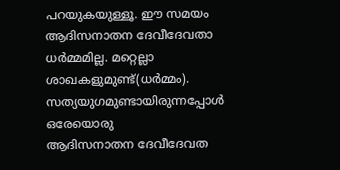പറയുകയുള്ളൂ. ഈ സമയം ആദിസനാതന ദേവീദേവതാ
ധർമ്മമില്ല. മറ്റെല്ലാ ശാഖകളുമുണ്ട്(ധർമ്മം). സത്യയുഗമുണ്ടായിരുന്നപ്പോൾ ഒരേയൊരു
ആദിസനാതന ദേവീദേവത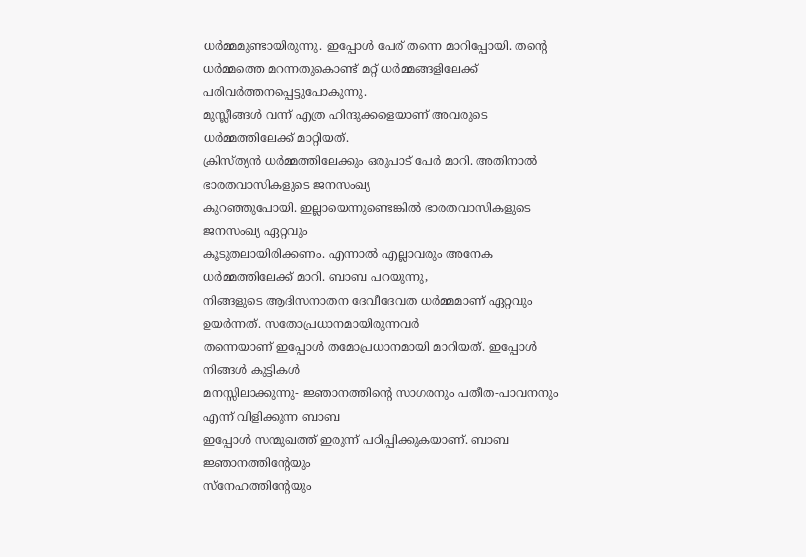ധർമ്മമുണ്ടായിരുന്നു. ഇപ്പോൾ പേര് തന്നെ മാറിപ്പോയി. തന്റെ
ധർമ്മത്തെ മറന്നതുകൊണ്ട് മറ്റ് ധർമ്മങ്ങളിലേക്ക് പരിവർത്തനപ്പെട്ടുപോകുന്നു.
മുസ്ലീങ്ങൾ വന്ന് എത്ര ഹിന്ദുക്കളെയാണ് അവരുടെ ധർമ്മത്തിലേക്ക് മാറ്റിയത്.
ക്രിസ്ത്യൻ ധർമ്മത്തിലേക്കും ഒരുപാട് പേർ മാറി. അതിനാൽ ഭാരതവാസികളുടെ ജനസംഖ്യ
കുറഞ്ഞുപോയി. ഇല്ലായെന്നുണ്ടെങ്കിൽ ഭാരതവാസികളുടെ ജനസംഖ്യ ഏറ്റവും
കൂടുതലായിരിക്കണം. എന്നാൽ എല്ലാവരും അനേക ധർമ്മത്തിലേക്ക് മാറി. ബാബ പറയുന്നു,
നിങ്ങളുടെ ആദിസനാതന ദേവീദേവത ധർമ്മമാണ് ഏറ്റവും ഉയർന്നത്. സതോപ്രധാനമായിരുന്നവർ
തന്നെയാണ് ഇപ്പോൾ തമോപ്രധാനമായി മാറിയത്. ഇപ്പോൾ നിങ്ങൾ കുട്ടികൾ
മനസ്സിലാക്കുന്നു- ജ്ഞാനത്തിന്റെ സാഗരനും പതീത-പാവനനും എന്ന് വിളിക്കുന്ന ബാബ
ഇപ്പോൾ സന്മുഖത്ത് ഇരുന്ന് പഠിപ്പിക്കുകയാണ്. ബാബ ജ്ഞാനത്തിന്റേയും
സ്നേഹത്തിന്റേയും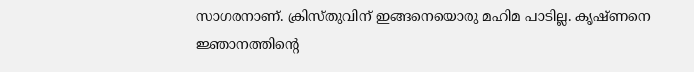സാഗരനാണ്. ക്രിസ്തുവിന് ഇങ്ങനെയൊരു മഹിമ പാടില്ല. കൃഷ്ണനെ
ജ്ഞാനത്തിന്റെ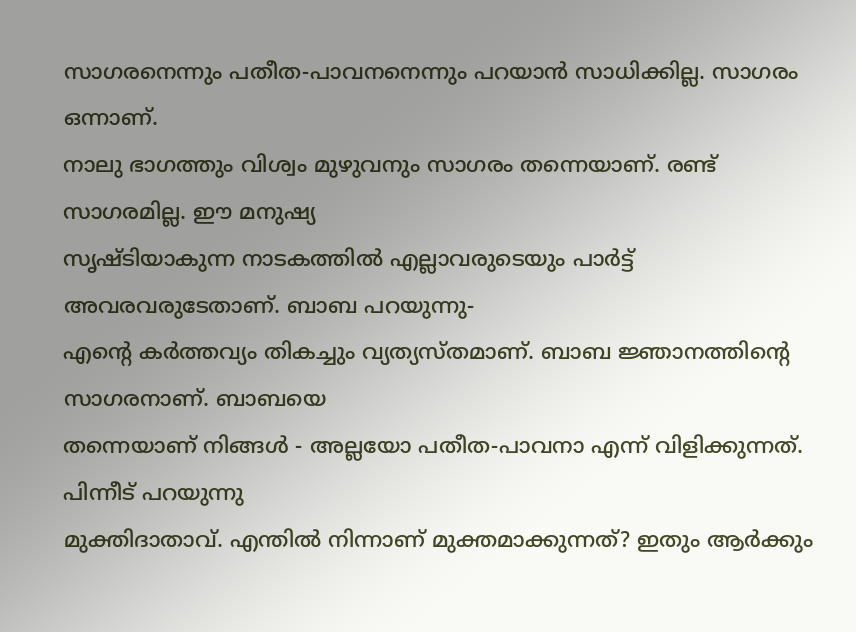സാഗരനെന്നും പതീത-പാവനനെന്നും പറയാൻ സാധിക്കില്ല. സാഗരം ഒന്നാണ്.
നാലു ഭാഗത്തും വിശ്വം മുഴുവനും സാഗരം തന്നെയാണ്. രണ്ട് സാഗരമില്ല. ഈ മനുഷ്യ
സൃഷ്ടിയാകുന്ന നാടകത്തിൽ എല്ലാവരുടെയും പാർട്ട് അവരവരുടേതാണ്. ബാബ പറയുന്നു-
എന്റെ കർത്തവ്യം തികച്ചും വ്യത്യസ്തമാണ്. ബാബ ജ്ഞാനത്തിന്റെ സാഗരനാണ്. ബാബയെ
തന്നെയാണ് നിങ്ങൾ - അല്ലയോ പതീത-പാവനാ എന്ന് വിളിക്കുന്നത്. പിന്നീട് പറയുന്നു
മുക്തിദാതാവ്. എന്തിൽ നിന്നാണ് മുക്തമാക്കുന്നത്? ഇതും ആർക്കും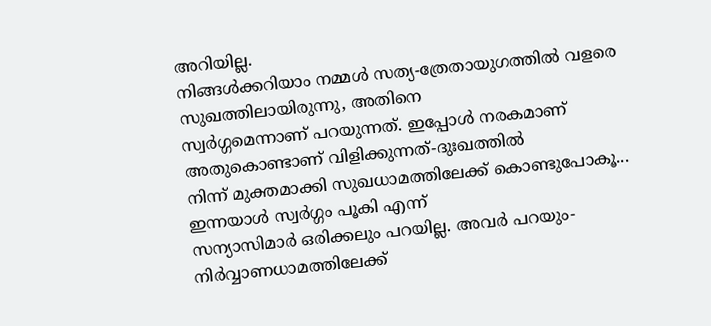അറിയില്ല.
നിങ്ങൾക്കറിയാം നമ്മൾ സത്യ-ത്രേതായുഗത്തിൽ വളരെ സുഖത്തിലായിരുന്നു, അതിനെ
സ്വർഗ്ഗമെന്നാണ് പറയുന്നത്. ഇപ്പോൾ നരകമാണ് അതുകൊണ്ടാണ് വിളിക്കുന്നത്-ദുഃഖത്തിൽ
നിന്ന് മുക്തമാക്കി സുഖധാമത്തിലേക്ക് കൊണ്ടുപോകൂ... ഇന്നയാൾ സ്വർഗ്ഗം പൂകി എന്ന്
സന്യാസിമാർ ഒരിക്കലും പറയില്ല. അവർ പറയും-നിർവ്വാണധാമത്തിലേക്ക്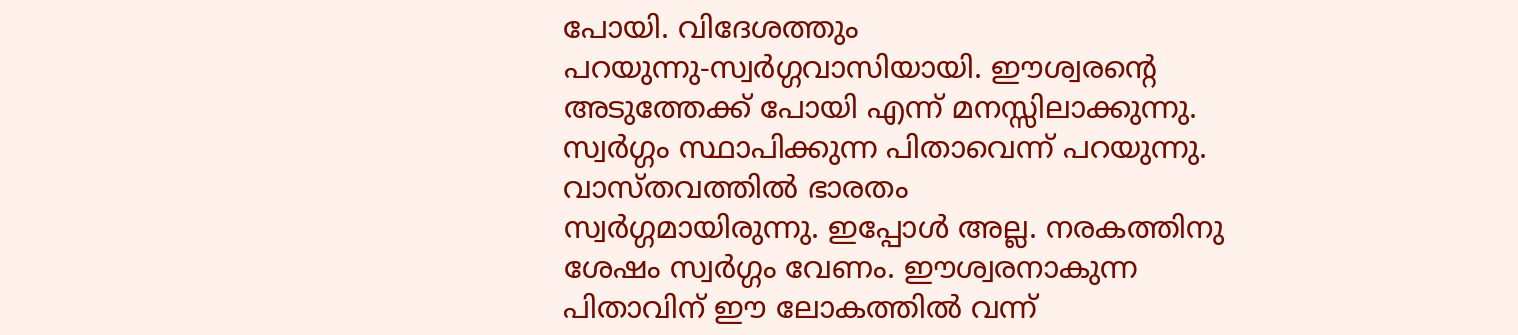പോയി. വിദേശത്തും
പറയുന്നു-സ്വർഗ്ഗവാസിയായി. ഈശ്വരന്റെ അടുത്തേക്ക് പോയി എന്ന് മനസ്സിലാക്കുന്നു.
സ്വർഗ്ഗം സ്ഥാപിക്കുന്ന പിതാവെന്ന് പറയുന്നു. വാസ്തവത്തിൽ ഭാരതം
സ്വർഗ്ഗമായിരുന്നു. ഇപ്പോൾ അല്ല. നരകത്തിനു ശേഷം സ്വർഗ്ഗം വേണം. ഈശ്വരനാകുന്ന
പിതാവിന് ഈ ലോകത്തിൽ വന്ന്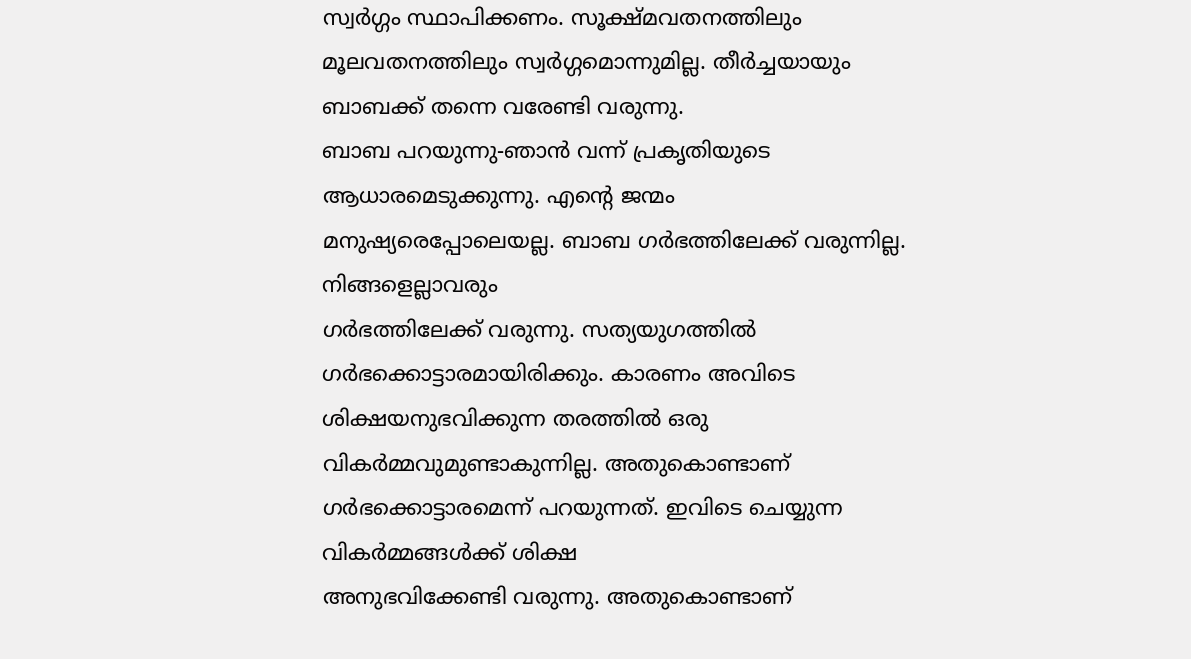സ്വർഗ്ഗം സ്ഥാപിക്കണം. സൂക്ഷ്മവതനത്തിലും
മൂലവതനത്തിലും സ്വർഗ്ഗമൊന്നുമില്ല. തീർച്ചയായും ബാബക്ക് തന്നെ വരേണ്ടി വരുന്നു.
ബാബ പറയുന്നു-ഞാൻ വന്ന് പ്രകൃതിയുടെ ആധാരമെടുക്കുന്നു. എന്റെ ജന്മം
മനുഷ്യരെപ്പോലെയല്ല. ബാബ ഗർഭത്തിലേക്ക് വരുന്നില്ല. നിങ്ങളെല്ലാവരും
ഗർഭത്തിലേക്ക് വരുന്നു. സത്യയുഗത്തിൽ ഗർഭക്കൊട്ടാരമായിരിക്കും. കാരണം അവിടെ
ശിക്ഷയനുഭവിക്കുന്ന തരത്തിൽ ഒരു വികർമ്മവുമുണ്ടാകുന്നില്ല. അതുകൊണ്ടാണ്
ഗർഭക്കൊട്ടാരമെന്ന് പറയുന്നത്. ഇവിടെ ചെയ്യുന്ന വികർമ്മങ്ങൾക്ക് ശിക്ഷ
അനുഭവിക്കേണ്ടി വരുന്നു. അതുകൊണ്ടാണ്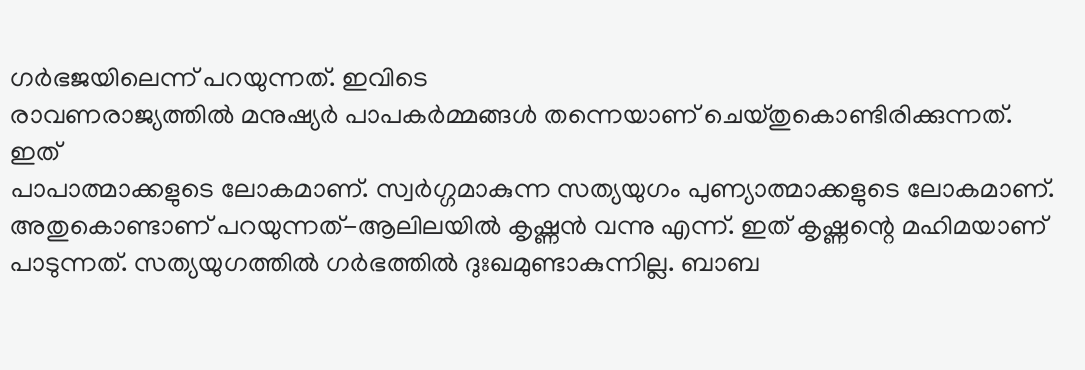ഗർഭജയിലെന്ന് പറയുന്നത്. ഇവിടെ
രാവണരാജ്യത്തിൽ മനുഷ്യർ പാപകർമ്മങ്ങൾ തന്നെയാണ് ചെയ്തുകൊണ്ടിരിക്കുന്നത്. ഇത്
പാപാത്മാക്കളുടെ ലോകമാണ്. സ്വർഗ്ഗമാകുന്ന സത്യയുഗം പുണ്യാത്മാക്കളുടെ ലോകമാണ്.
അതുകൊണ്ടാണ് പറയുന്നത്-ആലിലയിൽ കൃഷ്ണൻ വന്നു എന്ന്. ഇത് കൃഷ്ണന്റെ മഹിമയാണ്
പാടുന്നത്. സത്യയുഗത്തിൽ ഗർഭത്തിൽ ദുഃഖമുണ്ടാകുന്നില്ല. ബാബ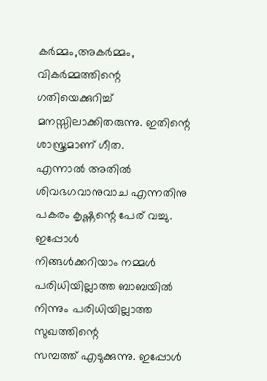കർമ്മം,അകർമ്മം,
വികർമ്മത്തിന്റെ ഗതിയെക്കുറിച്ച് മനസ്സിലാക്കിതരുന്നു. ഇതിന്റെ ശാസ്ത്രമാണ് ഗീത.
എന്നാൽ അതിൽ ശിവഭഗവാനുവാച എന്നതിനു പകരം കൃഷ്ണന്റെ പേര് വച്ചു. ഇപ്പോൾ
നിങ്ങൾക്കറിയാം നമ്മൾ പരിധിയില്ലാത്ത ബാബയിൽ നിന്നും പരിധിയില്ലാത്ത സുഖത്തിന്റെ
സമ്പത്ത് എടുക്കുന്നു. ഇപ്പോൾ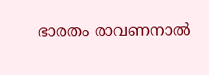ഭാരതം രാവണനാൽ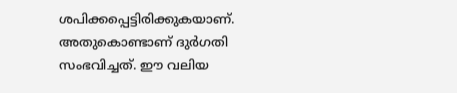ശപിക്കപ്പെട്ടിരിക്കുകയാണ്.
അതുകൊണ്ടാണ് ദുർഗതി സംഭവിച്ചത്. ഈ വലിയ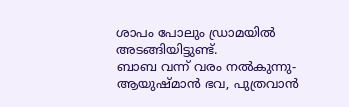ശാപം പോലും ഡ്രാമയിൽ അടങ്ങിയിട്ടുണ്ട്.
ബാബ വന്ന് വരം നൽകുന്നു-ആയുഷ്മാൻ ഭവ, പുത്രവാൻ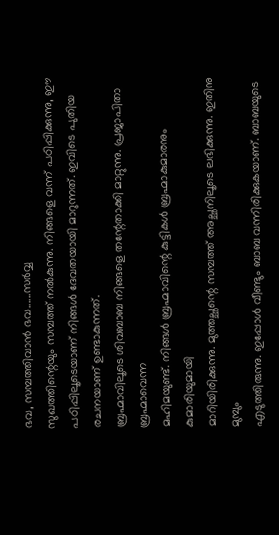ഭവ, സമ്പത്തിവാൻ ഭവ......സർവ്വ
സുഖത്തിന്റെയും സമ്പത്ത് നൽകുന്നു. നിങ്ങളെ വന്ന് പഠിപ്പിക്കുന്നു, ഈ
പഠിപ്പിലൂടെയാണ് നിങ്ങൾ ദേവതയായി മാറുന്നത്. ഇവിടെ പുതിയ രചനയാണ് ഉണ്ടാകുന്നത്.
ബ്രഹ്മാവിലൂടെ ശിവബാബ നിങ്ങളെ തന്റേതാക്കി മാറ്റുന്നു. പ്രജാപിതാ ബ്രഹ്മാവെന്ന
മഹിമയുണ്ട്. നിങ്ങൾ ബ്രഹ്മാവിന്റെ കുട്ടികൾ ബ്രഹ്മാകുമാരനും കുമാരിയുമായി
മാറിയിരിക്കുന്നു. മുത്തച്ഛന്റെ സമ്പത്ത് അച്ഛനിലൂടെ ലഭിക്കുന്നു. ഇതിനു മുമ്പും
എടുത്തിരുന്നു. ഇപ്പോൾ വീണ്ടും ബാബ വന്നിരിക്കുകയാണ്. ബാബയുടെ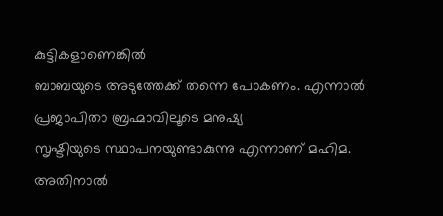കുട്ടികളാണെങ്കിൽ
ബാബയുടെ അടുത്തേക്ക് തന്നെ പോകണം. എന്നാൽ പ്രജാപിതാ ബ്രഹ്മാവിലൂടെ മനുഷ്യ
സൃഷ്ടിയുടെ സ്ഥാപനയുണ്ടാകുന്നു എന്നാണ് മഹിമ. അതിനാൽ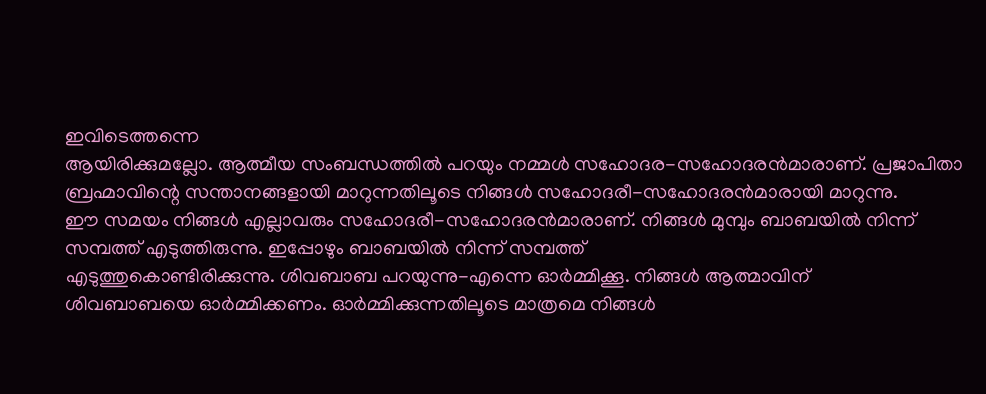ഇവിടെത്തന്നെ
ആയിരിക്കുമല്ലോ. ആത്മീയ സംബന്ധത്തിൽ പറയും നമ്മൾ സഹോദര-സഹോദരൻമാരാണ്. പ്രജാപിതാ
ബ്രഹ്മാവിന്റെ സന്താനങ്ങളായി മാറുന്നതിലൂടെ നിങ്ങൾ സഹോദരീ-സഹോദരൻമാരായി മാറുന്നു.
ഈ സമയം നിങ്ങൾ എല്ലാവരും സഹോദരീ-സഹോദരൻമാരാണ്. നിങ്ങൾ മുമ്പും ബാബയിൽ നിന്ന്
സമ്പത്ത് എടുത്തിരുന്നു. ഇപ്പോഴും ബാബയിൽ നിന്ന് സമ്പത്ത്
എടുത്തുകൊണ്ടിരിക്കുന്നു. ശിവബാബ പറയുന്നു-എന്നെ ഓർമ്മിക്കൂ. നിങ്ങൾ ആത്മാവിന്
ശിവബാബയെ ഓർമ്മിക്കണം. ഓർമ്മിക്കുന്നതിലൂടെ മാത്രമെ നിങ്ങൾ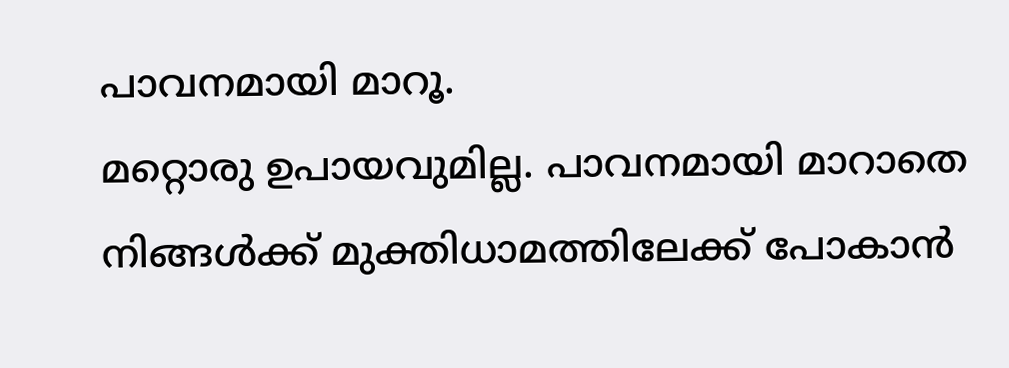പാവനമായി മാറൂ.
മറ്റൊരു ഉപായവുമില്ല. പാവനമായി മാറാതെ നിങ്ങൾക്ക് മുക്തിധാമത്തിലേക്ക് പോകാൻ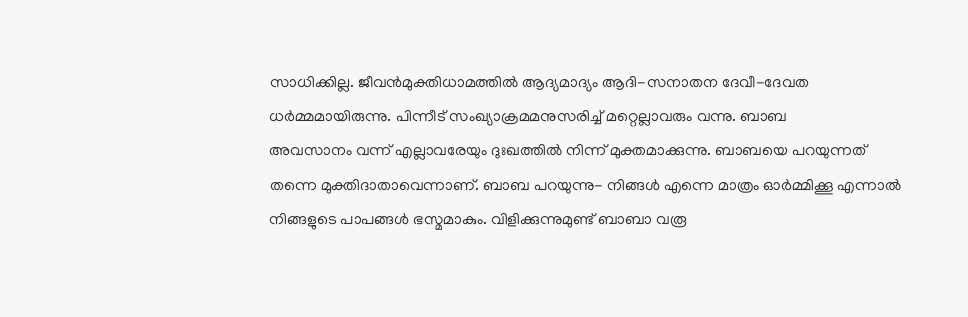സാധിക്കില്ല. ജീവൻമുക്തിധാമത്തിൽ ആദ്യമാദ്യം ആദി-സനാതന ദേവീ-ദേവത
ധർമ്മമായിരുന്നു. പിന്നീട് സംഖ്യാക്രമമനുസരിച്ച് മറ്റെല്ലാവരും വന്നു. ബാബ
അവസാനം വന്ന് എല്ലാവരേയും ദുഃഖത്തിൽ നിന്ന് മുക്തമാക്കുന്നു. ബാബയെ പറയുന്നത്
തന്നെ മുക്തിദാതാവെന്നാണ്. ബാബ പറയുന്നു- നിങ്ങൾ എന്നെ മാത്രം ഓർമ്മിക്കൂ എന്നാൽ
നിങ്ങളുടെ പാപങ്ങൾ ഭസ്മമാകും. വിളിക്കുന്നുമുണ്ട് ബാബാ വരൂ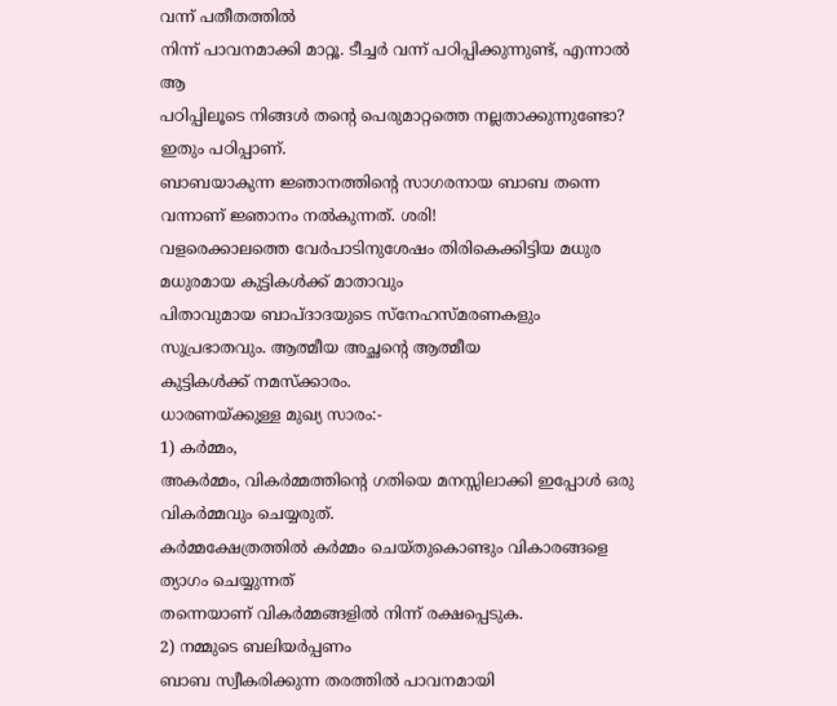വന്ന് പതീതത്തിൽ
നിന്ന് പാവനമാക്കി മാറ്റൂ. ടീച്ചർ വന്ന് പഠിപ്പിക്കുന്നുണ്ട്, എന്നാൽ ആ
പഠിപ്പിലൂടെ നിങ്ങൾ തന്റെ പെരുമാറ്റത്തെ നല്ലതാക്കുന്നുണ്ടോ? ഇതും പഠിപ്പാണ്.
ബാബയാകുന്ന ജ്ഞാനത്തിന്റെ സാഗരനായ ബാബ തന്നെ വന്നാണ് ജ്ഞാനം നൽകുന്നത്. ശരി!
വളരെക്കാലത്തെ വേർപാടിനുശേഷം തിരികെക്കിട്ടിയ മധുര മധുരമായ കുട്ടികൾക്ക് മാതാവും
പിതാവുമായ ബാപ്ദാദയുടെ സ്നേഹസ്മരണകളും സുപ്രഭാതവും. ആത്മീയ അച്ഛന്റെ ആത്മീയ
കുട്ടികൾക്ക് നമസ്ക്കാരം.
ധാരണയ്ക്കുള്ള മുഖ്യ സാരം:-
1) കർമ്മം,
അകർമ്മം, വികർമ്മത്തിന്റെ ഗതിയെ മനസ്സിലാക്കി ഇപ്പോൾ ഒരു വികർമ്മവും ചെയ്യരുത്.
കർമ്മക്ഷേത്രത്തിൽ കർമ്മം ചെയ്തുകൊണ്ടും വികാരങ്ങളെ ത്യാഗം ചെയ്യുന്നത്
തന്നെയാണ് വികർമ്മങ്ങളിൽ നിന്ന് രക്ഷപ്പെടുക.
2) നമ്മുടെ ബലിയർപ്പണം
ബാബ സ്വീകരിക്കുന്ന തരത്തിൽ പാവനമായി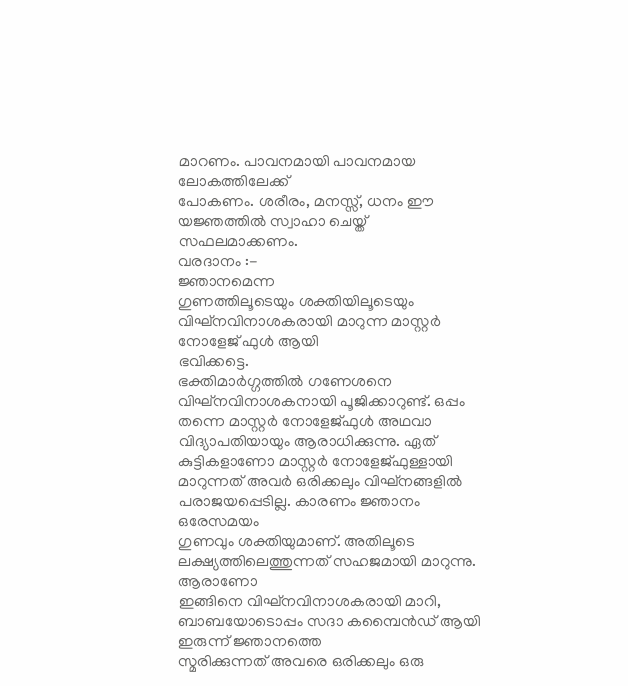മാറണം. പാവനമായി പാവനമായ ലോകത്തിലേക്ക്
പോകണം. ശരീരം, മനസ്സ്, ധനം ഈ യജ്ഞത്തിൽ സ്വാഹാ ചെയ്ത് സഫലമാക്കണം.
വരദാനം :-
ജ്ഞാനമെന്ന
ഗുണത്തിലൂടെയും ശക്തിയിലൂടെയും വിഘ്നവിനാശകരായി മാറുന്ന മാസ്റ്റർ നോളേജ് ഫുൾ ആയി
ഭവിക്കട്ടെ.
ഭക്തിമാർഗ്ഗത്തിൽ ഗണേശനെ
വിഘ്നവിനാശകനായി പൂജിക്കാറുണ്ട്. ഒപ്പം തന്നെ മാസ്റ്റർ നോളേജ്ഫുൾ അഥവാ
വിദ്യാപതിയായും ആരാധിക്കുന്നു. ഏത് കുട്ടികളാണോ മാസ്റ്റർ നോളേജ്ഫുള്ളായി
മാറുന്നത് അവർ ഒരിക്കലും വിഘ്നങ്ങളിൽ പരാജയപ്പെടില്ല. കാരണം ജ്ഞാനം ഒരേസമയം
ഗുണവും ശക്തിയുമാണ്. അതിലൂടെ ലക്ഷ്യത്തിലെത്തുന്നത് സഹജമായി മാറുന്നു. ആരാണോ
ഇങ്ങിനെ വിഘ്നവിനാശകരായി മാറി, ബാബയോടൊപ്പം സദാ കമ്പൈൻഡ് ആയി ഇരുന്ന് ജ്ഞാനത്തെ
സ്മരിക്കുന്നത് അവരെ ഒരിക്കലും ഒരു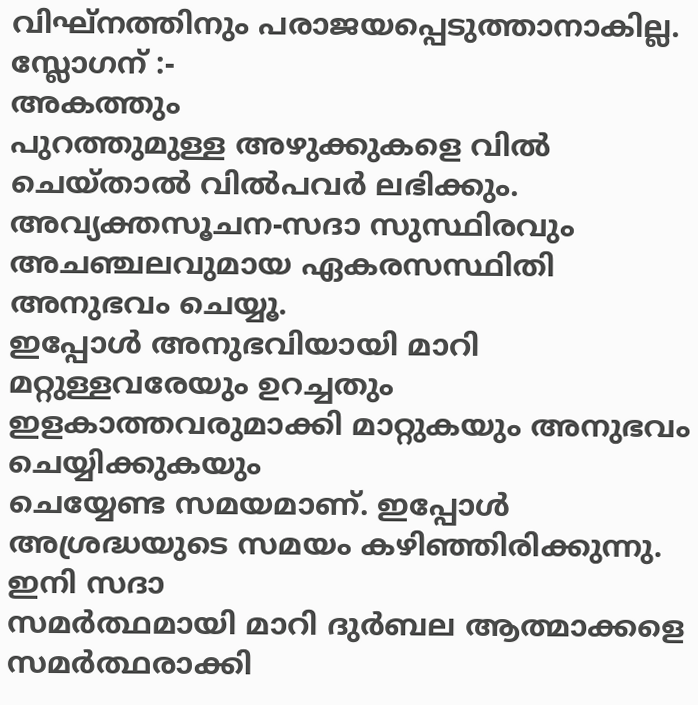വിഘ്നത്തിനും പരാജയപ്പെടുത്താനാകില്ല.
സ്ലോഗന് :-
അകത്തും
പുറത്തുമുള്ള അഴുക്കുകളെ വിൽ ചെയ്താൽ വിൽപവർ ലഭിക്കും.
അവ്യക്തസൂചന-സദാ സുസ്ഥിരവും
അചഞ്ചലവുമായ ഏകരസസ്ഥിതി അനുഭവം ചെയ്യൂ.
ഇപ്പോൾ അനുഭവിയായി മാറി
മറ്റുള്ളവരേയും ഉറച്ചതും ഇളകാത്തവരുമാക്കി മാറ്റുകയും അനുഭവം ചെയ്യിക്കുകയും
ചെയ്യേണ്ട സമയമാണ്. ഇപ്പോൾ അശ്രദ്ധയുടെ സമയം കഴിഞ്ഞിരിക്കുന്നു. ഇനി സദാ
സമർത്ഥമായി മാറി ദുർബല ആത്മാക്കളെ സമർത്ഥരാക്കി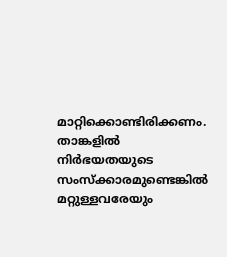മാറ്റിക്കൊണ്ടിരിക്കണം. താങ്കളിൽ
നിർഭയതയുടെ സംസ്ക്കാരമുണ്ടെങ്കിൽ മറ്റുള്ളവരേയും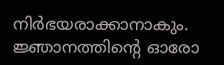നിർഭയരാക്കാനാകും.
ജ്ഞാനത്തിന്റെ ഓരോ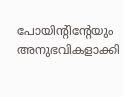പോയിന്റിന്റേയും അനുഭവികളാക്കി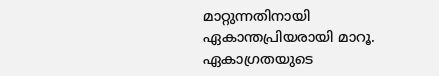മാറ്റുന്നതിനായി
ഏകാന്തപ്രിയരായി മാറൂ. ഏകാഗ്രതയുടെ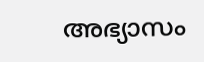അഭ്യാസം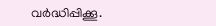വർദ്ധിപ്പിക്കൂ.